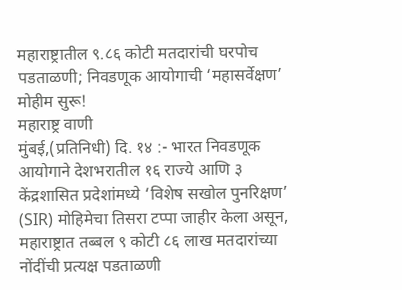महाराष्ट्रातील ९.८६ कोटी मतदारांची घरपोच पडताळणी; निवडणूक आयोगाची ‘महासर्वेक्षण’ मोहीम सुरू!
महाराष्ट्र वाणी
मुंबई,(प्रतिनिधी) दि. १४ :- भारत निवडणूक आयोगाने देशभरातील १६ राज्ये आणि ३ केंद्रशासित प्रदेशांमध्ये ‘विशेष सखोल पुनरिक्षण’ (SIR) मोहिमेचा तिसरा टप्पा जाहीर केला असून, महाराष्ट्रात तब्बल ९ कोटी ८६ लाख मतदारांच्या नोंदींची प्रत्यक्ष पडताळणी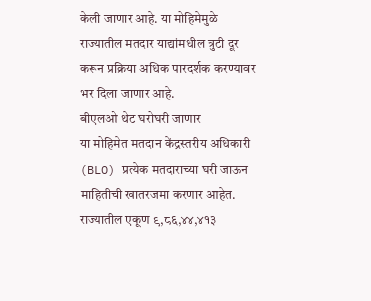केली जाणार आहे. या मोहिमेमुळे राज्यातील मतदार याद्यांमधील त्रुटी दूर करून प्रक्रिया अधिक पारदर्शक करण्यावर भर दिला जाणार आहे.
बीएलओ थेट घरोघरी जाणार
या मोहिमेत मतदान केंद्रस्तरीय अधिकारी (BLO) प्रत्येक मतदाराच्या घरी जाऊन माहितीची खातरजमा करणार आहेत. राज्यातील एकूण ९,८६,४४,४१३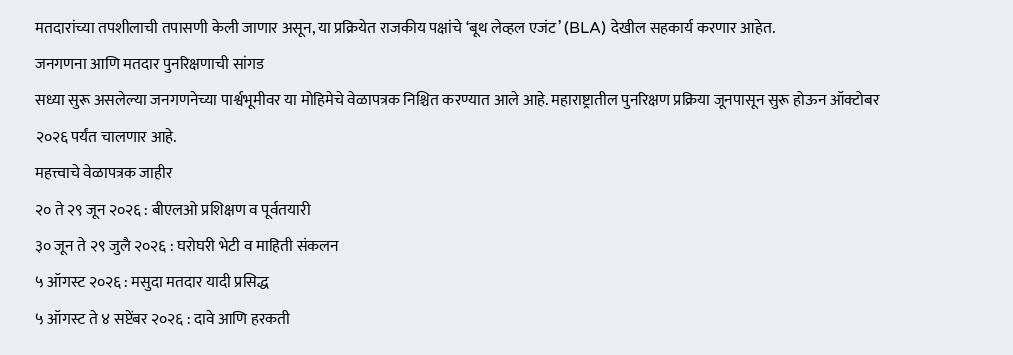मतदारांच्या तपशीलाची तपासणी केली जाणार असून, या प्रक्रियेत राजकीय पक्षांचे ‘बूथ लेव्हल एजंट’ (BLA) देखील सहकार्य करणार आहेत.
जनगणना आणि मतदार पुनरिक्षणाची सांगड
सध्या सुरू असलेल्या जनगणनेच्या पार्श्वभूमीवर या मोहिमेचे वेळापत्रक निश्चित करण्यात आले आहे. महाराष्ट्रातील पुनरिक्षण प्रक्रिया जूनपासून सुरू होऊन ऑक्टोबर २०२६ पर्यंत चालणार आहे.
महत्त्वाचे वेळापत्रक जाहीर
२० ते २९ जून २०२६ : बीएलओ प्रशिक्षण व पूर्वतयारी
३० जून ते २९ जुलै २०२६ : घरोघरी भेटी व माहिती संकलन
५ ऑगस्ट २०२६ : मसुदा मतदार यादी प्रसिद्ध
५ ऑगस्ट ते ४ सप्टेंबर २०२६ : दावे आणि हरकती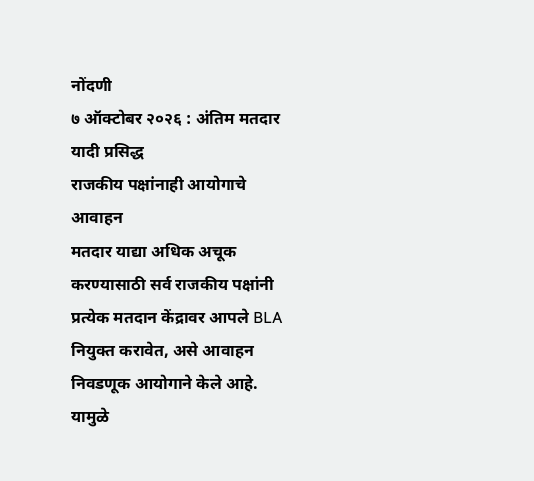नोंदणी
७ ऑक्टोबर २०२६ : अंतिम मतदार यादी प्रसिद्ध
राजकीय पक्षांनाही आयोगाचे आवाहन
मतदार याद्या अधिक अचूक करण्यासाठी सर्व राजकीय पक्षांनी प्रत्येक मतदान केंद्रावर आपले BLA नियुक्त करावेत, असे आवाहन निवडणूक आयोगाने केले आहे. यामुळे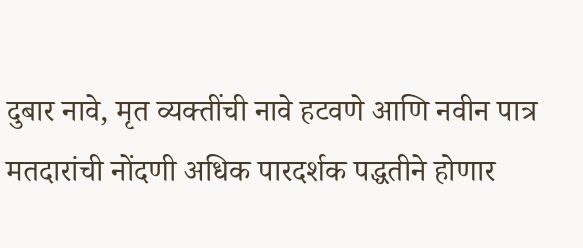दुबार नावे, मृत व्यक्तींची नावे हटवणे आणि नवीन पात्र मतदारांची नोंदणी अधिक पारदर्शक पद्धतीने होणार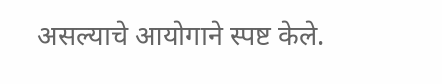असल्याचे आयोगाने स्पष्ट केले.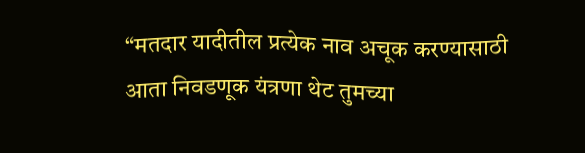“मतदार यादीतील प्रत्येक नाव अचूक करण्यासाठी आता निवडणूक यंत्रणा थेट तुमच्या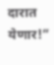दारात येणार!”